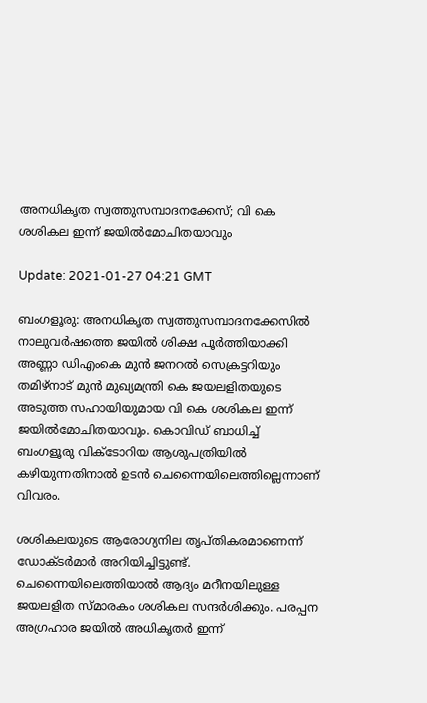അനധികൃത സ്വത്തുസമ്പാദനക്കേസ്; വി കെ ശശികല ഇന്ന് ജയില്‍മോചിതയാവും

Update: 2021-01-27 04:21 GMT

ബംഗളൂരു: അനധികൃത സ്വത്തുസമ്പാദനക്കേസില്‍ നാലുവര്‍ഷത്തെ ജയില്‍ ശിക്ഷ പൂര്‍ത്തിയാക്കി അണ്ണാ ഡിഎംകെ മുന്‍ ജനറല്‍ സെക്രട്ടറിയും തമിഴ്‌നാട് മുന്‍ മുഖ്യമന്ത്രി കെ ജയലളിതയുടെ അടുത്ത സഹായിയുമായ വി കെ ശശികല ഇന്ന് ജയില്‍മോചിതയാവും. കൊവിഡ് ബാധിച്ച് ബംഗളൂരു വിക്ടോറിയ ആശുപത്രിയില്‍ കഴിയുന്നതിനാല്‍ ഉടന്‍ ചെന്നൈയിലെത്തില്ലെന്നാണ് വിവരം.

ശശികലയുടെ ആരോഗ്യനില തൃപ്തികരമാണെന്ന് ഡോക്ടര്‍മാര്‍ അറിയിച്ചിട്ടുണ്ട്. ചെന്നൈയിലെത്തിയാല്‍ ആദ്യം മറീനയിലുള്ള ജയലളിത സ്മാരകം ശശികല സന്ദര്‍ശിക്കും. പരപ്പന അഗ്രഹാര ജയില്‍ അധികൃതര്‍ ഇന്ന്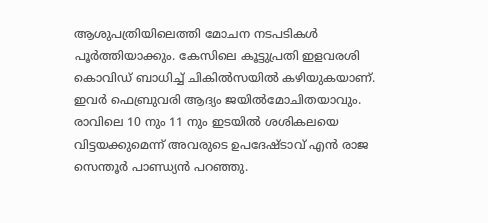ആശുപത്രിയിലെത്തി മോചന നടപടികള്‍ പൂര്‍ത്തിയാക്കും. കേസിലെ കൂട്ടുപ്രതി ഇളവരശി കൊവിഡ് ബാധിച്ച് ചികില്‍സയില്‍ കഴിയുകയാണ്. ഇവര്‍ ഫെബ്രുവരി ആദ്യം ജയില്‍മോചിതയാവും. രാവിലെ 10 നും 11 നും ഇടയില്‍ ശശികലയെ വിട്ടയക്കുമെന്ന് അവരുടെ ഉപദേഷ്ടാവ് എന്‍ രാജ സെന്തൂര്‍ പാണ്ഡ്യന്‍ പറഞ്ഞു.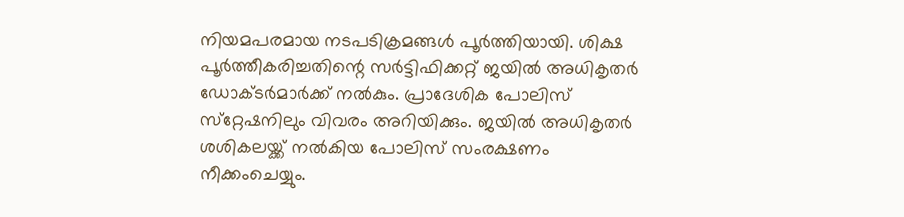നിയമപരമായ നടപടിക്രമങ്ങള്‍ പൂര്‍ത്തിയായി. ശിക്ഷ പൂര്‍ത്തീകരിച്ചതിന്റെ സര്‍ട്ടിഫിക്കറ്റ് ജയില്‍ അധികൃതര്‍ ഡോക്ടര്‍മാര്‍ക്ക് നല്‍കും. പ്രാദേശിക പോലിസ് സ്‌റ്റേഷനിലും വിവരം അറിയിക്കും. ജയില്‍ അധികൃതര്‍ ശശികലയ്ക്ക് നല്‍കിയ പോലിസ് സംരക്ഷണം നീക്കംചെയ്യും.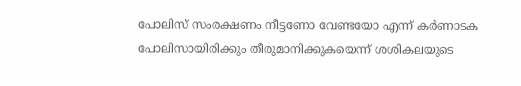പോലിസ് സംരക്ഷണം നീട്ടണോ വേണ്ടയോ എന്ന് കര്‍ണാടക പോലിസായിരിക്കും തീരുമാനിക്കുകയെന്ന് ശശികലയുടെ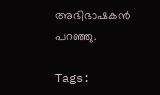അഭിഭാഷകന്‍ പറഞ്ഞു.

Tags: